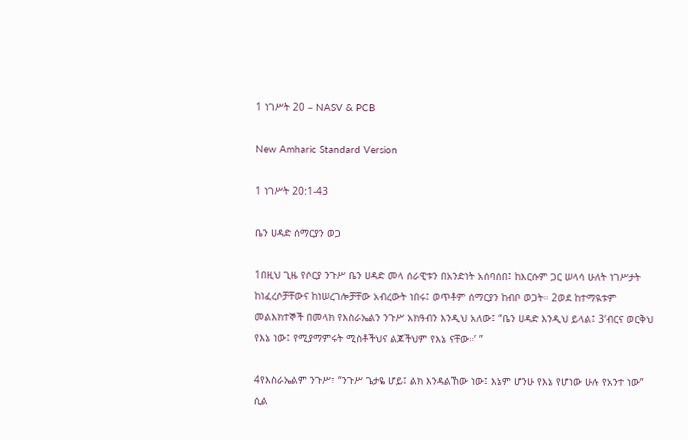1 ነገሥት 20 – NASV & PCB

New Amharic Standard Version

1 ነገሥት 20:1-43

ቤን ሀዳድ ሰማርያን ወጋ

1በዚህ ጊዜ የሶርያ ንጉሥ ቤን ሀዳድ መላ ሰራዊቱን በአንድነት አሰባሰበ፤ ከእርሱም ጋር ሠላሳ ሁለት ነገሥታት ከነፈረሶቻቸውና ከነሠረገሎቻቸው አብረውት ነበሩ፤ ወጥቶም ሰማርያን ከብቦ ወጋት። 2ወደ ከተማዪቱም መልእክተኞች በመላክ የእስራኤልን ንጉሥ አክዓብን እንዲህ አለው፤ “ቤን ሀዳድ እንዲህ ይላል፤ 3‘ብርና ወርቅህ የእኔ ነው፤ የሚያማምሩት ሚስቶችህና ልጆችህም የእኔ ናቸው።’ ”

4የእስራኤልም ንጉሥ፣ “ንጉሥ ጌታዬ ሆይ፤ ልክ እንዳልኸው ነው፤ እኔም ሆንሁ የእኔ የሆነው ሁሉ የአንተ ነው” ሲል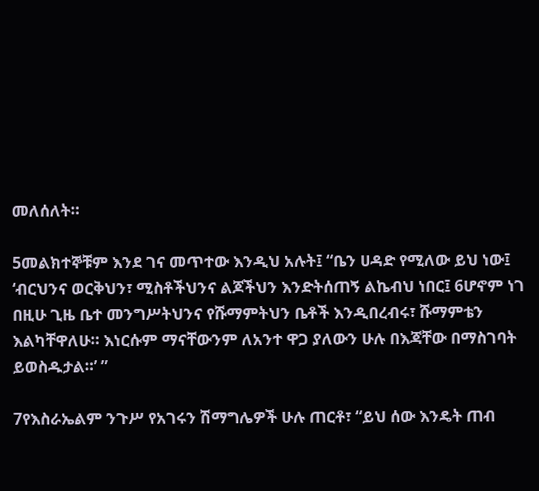መለሰለት።

5መልክተኞቹም እንደ ገና መጥተው እንዲህ አሉት፤ “ቤን ሀዳድ የሚለው ይህ ነው፤ ‘ብርህንና ወርቅህን፣ ሚስቶችህንና ልጆችህን እንድትሰጠኝ ልኬብህ ነበር፤ 6ሆኖም ነገ በዚሁ ጊዜ ቤተ መንግሥትህንና የሹማምትህን ቤቶች እንዲበረብሩ፣ ሹማምቴን እልካቸዋለሁ። እነርሱም ማናቸውንም ለአንተ ዋጋ ያለውን ሁሉ በእጃቸው በማስገባት ይወስዱታል።’ ”

7የእስራኤልም ንጉሥ የአገሩን ሽማግሌዎች ሁሉ ጠርቶ፣ “ይህ ሰው እንዴት ጠብ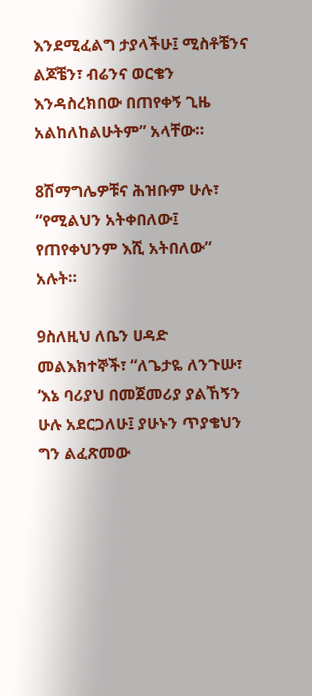እንደሚፈልግ ታያላችሁ፤ ሚስቶቼንና ልጆቼን፣ ብሬንና ወርቄን እንዳስረክበው በጠየቀኝ ጊዜ አልከለከልሁትም” አላቸው።

8ሽማግሌዎቹና ሕዝቡም ሁሉ፣ “የሚልህን አትቀበለው፤ የጠየቀህንም እሺ አትበለው” አሉት።

9ስለዚህ ለቤን ሀዳድ መልእክተኞች፣ “ለጌታዬ ለንጉሡ፣ ‘እኔ ባሪያህ በመጀመሪያ ያልኸኝን ሁሉ አደርጋለሁ፤ ያሁኑን ጥያቄህን ግን ልፈጽመው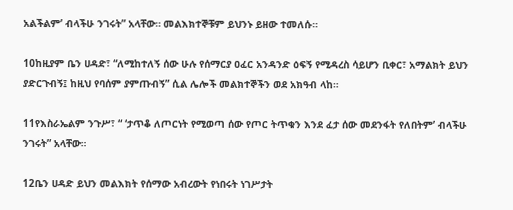አልችልም’ ብላችሁ ንገሩት” አላቸው። መልእክተኞቹም ይህንኑ ይዘው ተመለሱ።

10ከዚያም ቤን ሀዳድ፣ “ለሚከተለኝ ሰው ሁሉ የሰማርያ ዐፈር አንዳንድ ዕፍኝ የሚዳረስ ሳይሆን ቢቀር፣ አማልክት ይህን ያድርጉብኝ፤ ከዚህ የባሰም ያምጡብኝ” ሲል ሌሎች መልክተኞችን ወደ አክዓብ ላከ።

11የእስራኤልም ንጉሥ፣ “ ‘ታጥቆ ለጦርነት የሚወጣ ሰው የጦር ትጥቁን እንደ ፈታ ሰው መደንፋት የለበትም’ ብላችሁ ንገሩት” አላቸው።

12ቤን ሀዳድ ይህን መልእክት የሰማው አብረውት የነበሩት ነገሥታት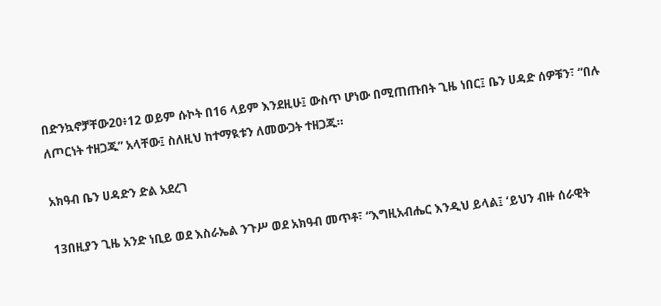በድንኳኖቻቸው20፥12 ወይም ሱኮት በ16 ላይም እንደዚሁ፤ ውስጥ ሆነው በሚጠጡበት ጊዜ ነበር፤ ቤን ሀዳድ ሰዎቹን፣ “በሉ ለጦርነት ተዘጋጁ” አላቸው፤ ስለዚህ ከተማዪቱን ለመውጋት ተዘጋጁ።

አክዓብ ቤን ሀዳድን ድል አደረገ

13በዚያን ጊዜ አንድ ነቢይ ወደ እስራኤል ንጉሥ ወደ አክዓብ መጥቶ፣ “እግዚአብሔር እንዲህ ይላል፤ ‘ይህን ብዙ ሰራዊት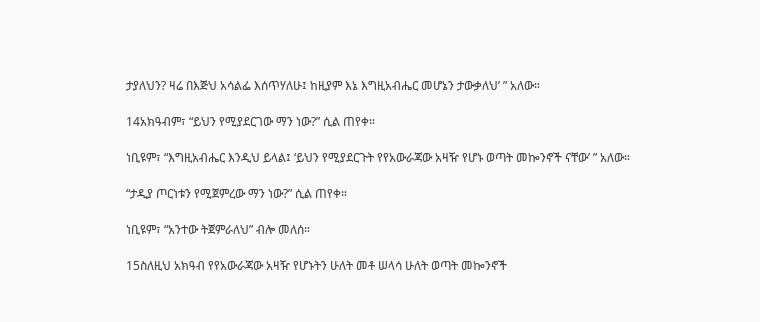ታያለህን? ዛሬ በእጅህ አሳልፌ እሰጥሃለሁ፤ ከዚያም እኔ እግዚአብሔር መሆኔን ታውቃለህ’ ” አለው።

14አክዓብም፣ “ይህን የሚያደርገው ማን ነው?” ሲል ጠየቀ።

ነቢዩም፣ “እግዚአብሔር እንዲህ ይላል፤ ‘ይህን የሚያደርጉት የየአውራጃው አዛዥ የሆኑ ወጣት መኰንኖች ናቸው’ ” አለው።

“ታዲያ ጦርነቱን የሚጀምረው ማን ነው?” ሲል ጠየቀ።

ነቢዩም፣ “አንተው ትጀምራለህ” ብሎ መለሰ።

15ስለዚህ አክዓብ የየአውራጃው አዛዥ የሆኑትን ሁለት መቶ ሠላሳ ሁለት ወጣት መኰንኖች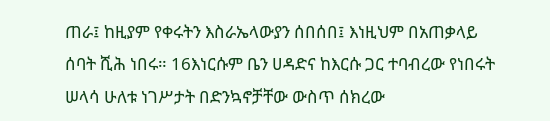ጠራ፤ ከዚያም የቀሩትን እስራኤላውያን ሰበሰበ፤ እነዚህም በአጠቃላይ ሰባት ሺሕ ነበሩ። 16እነርሱም ቤን ሀዳድና ከእርሱ ጋር ተባብረው የነበሩት ሠላሳ ሁለቱ ነገሥታት በድንኳኖቻቸው ውስጥ ሰክረው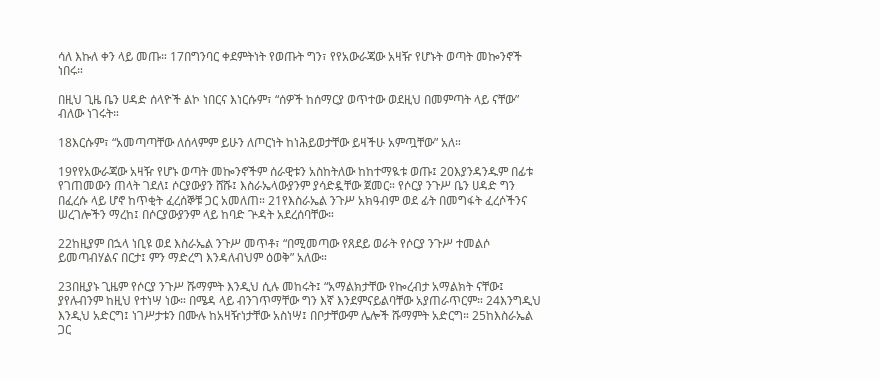ሳለ እኩለ ቀን ላይ መጡ። 17በግንባር ቀደምትነት የወጡት ግን፣ የየአውራጃው አዛዥ የሆኑት ወጣት መኰንኖች ነበሩ።

በዚህ ጊዜ ቤን ሀዳድ ሰላዮች ልኮ ነበርና እነርሱም፣ “ሰዎች ከሰማርያ ወጥተው ወደዚህ በመምጣት ላይ ናቸው” ብለው ነገሩት።

18እርሱም፣ “አመጣጣቸው ለሰላምም ይሁን ለጦርነት ከነሕይወታቸው ይዛችሁ አምጧቸው” አለ።

19የየአውራጃው አዛዥ የሆኑ ወጣት መኰንኖችም ሰራዊቱን አስከትለው ከከተማዪቱ ወጡ፤ 20እያንዳንዱም በፊቱ የገጠመውን ጠላት ገደለ፤ ሶርያውያን ሸሹ፤ እስራኤላውያንም ያሳድዷቸው ጀመር። የሶርያ ንጉሥ ቤን ሀዳድ ግን በፈረሱ ላይ ሆኖ ከጥቂት ፈረሰኞቹ ጋር አመለጠ። 21የእስራኤል ንጉሥ አክዓብም ወደ ፊት በመግፋት ፈረሶችንና ሠረገሎችን ማረከ፤ በሶርያውያንም ላይ ከባድ ጕዳት አደረሰባቸው።

22ከዚያም በኋላ ነቢዩ ወደ እስራኤል ንጉሥ መጥቶ፣ “በሚመጣው የጸደይ ወራት የሶርያ ንጉሥ ተመልሶ ይመጣብሃልና በርታ፤ ምን ማድረግ እንዳለብህም ዕወቅ” አለው።

23በዚያኑ ጊዜም የሶርያ ንጉሥ ሹማምት እንዲህ ሲሉ መከሩት፤ “አማልክታቸው የኰረብታ አማልክት ናቸው፤ ያየሉብንም ከዚህ የተነሣ ነው። በሜዳ ላይ ብንገጥማቸው ግን እኛ እንደምናይልባቸው አያጠራጥርም። 24እንግዲህ እንዲህ አድርግ፤ ነገሥታቱን በሙሉ ከአዛዥነታቸው አስነሣ፤ በቦታቸውም ሌሎች ሹማምት አድርግ። 25ከእስራኤል ጋር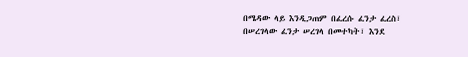በሜዳው ላይ እንዲጋጠም በፈረሱ ፈንታ ፈረስ፣ በሠረገላው ፈንታ ሠረገላ በመተካት፣ እንደ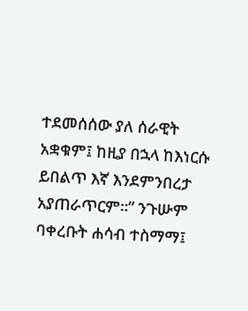ተደመሰሰው ያለ ሰራዊት አቋቁም፤ ከዚያ በኋላ ከእነርሱ ይበልጥ እኛ እንደምንበረታ አያጠራጥርም።” ንጉሡም ባቀረቡት ሐሳብ ተስማማ፤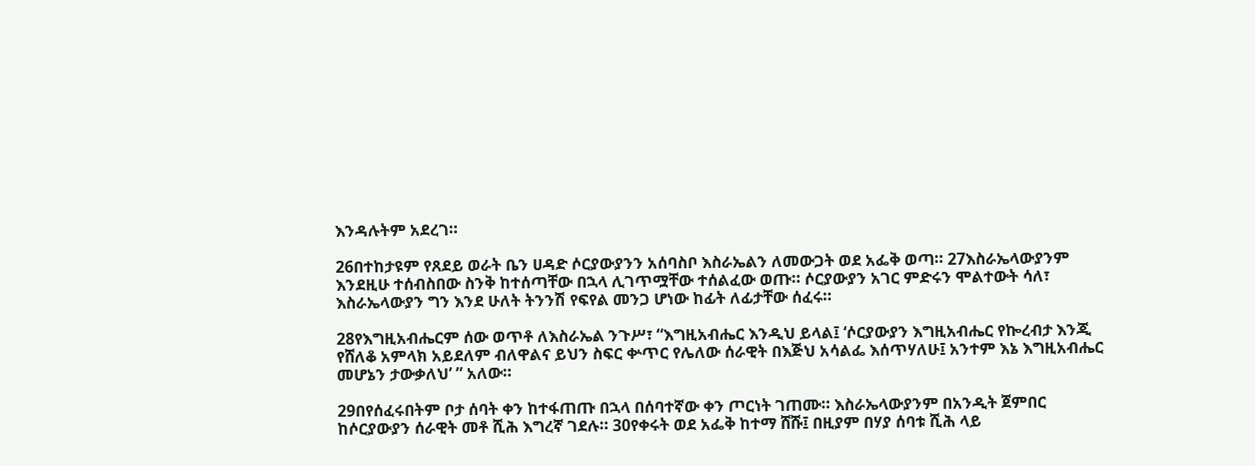እንዳሉትም አደረገ።

26በተከታዩም የጸደይ ወራት ቤን ሀዳድ ሶርያውያንን አሰባስቦ እስራኤልን ለመውጋት ወደ አፌቅ ወጣ። 27እስራኤላውያንም እንደዚሁ ተሰብስበው ስንቅ ከተሰጣቸው በኋላ ሊገጥሟቸው ተሰልፈው ወጡ። ሶርያውያን አገር ምድሩን ሞልተውት ሳለ፣ እስራኤላውያን ግን እንደ ሁለት ትንንሽ የፍየል መንጋ ሆነው ከፊት ለፊታቸው ሰፈሩ።

28የእግዚአብሔርም ሰው ወጥቶ ለእስራኤል ንጉሥ፣ “እግዚአብሔር እንዲህ ይላል፤ ‘ሶርያውያን እግዚአብሔር የኰረብታ እንጂ የሸለቆ አምላክ አይደለም ብለዋልና ይህን ስፍር ቍጥር የሌለው ሰራዊት በእጅህ አሳልፌ እሰጥሃለሁ፤ አንተም እኔ እግዚአብሔር መሆኔን ታውቃለህ’ ” አለው።

29በየሰፈሩበትም ቦታ ሰባት ቀን ከተፋጠጡ በኋላ በሰባተኛው ቀን ጦርነት ገጠሙ። እስራኤላውያንም በአንዲት ጀምበር ከሶርያውያን ሰራዊት መቶ ሺሕ እግረኛ ገደሉ። 30የቀሩት ወደ አፌቅ ከተማ ሸሹ፤ በዚያም በሃያ ሰባቱ ሺሕ ላይ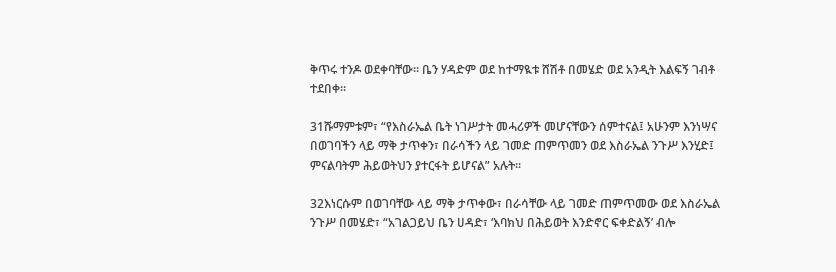ቅጥሩ ተንዶ ወደቀባቸው። ቤን ሃዳድም ወደ ከተማዪቱ ሸሽቶ በመሄድ ወደ አንዲት እልፍኝ ገብቶ ተደበቀ።

31ሹማምቱም፣ “የእስራኤል ቤት ነገሥታት መሓሪዎች መሆናቸውን ሰምተናል፤ አሁንም እንነሣና በወገባችን ላይ ማቅ ታጥቀን፣ በራሳችን ላይ ገመድ ጠምጥመን ወደ እስራኤል ንጉሥ እንሂድ፤ ምናልባትም ሕይወትህን ያተርፋት ይሆናል” አሉት።

32እነርሱም በወገባቸው ላይ ማቅ ታጥቀው፣ በራሳቸው ላይ ገመድ ጠምጥመው ወደ እስራኤል ንጉሥ በመሄድ፣ “አገልጋይህ ቤን ሀዳድ፣ ‘እባክህ በሕይወት እንድኖር ፍቀድልኝ’ ብሎ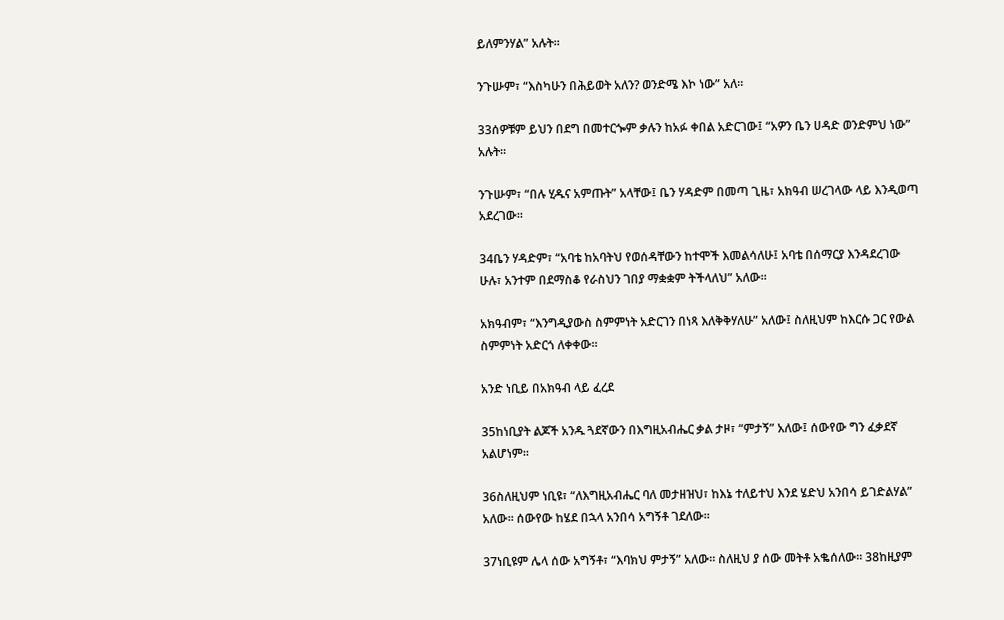ይለምንሃል” አሉት።

ንጉሡም፣ “እስካሁን በሕይወት አለን? ወንድሜ እኮ ነው” አለ።

33ሰዎቹም ይህን በደግ በመተርጐም ቃሉን ከአፉ ቀበል አድርገው፤ “አዎን ቤን ሀዳድ ወንድምህ ነው” አሉት።

ንጉሡም፣ “በሉ ሂዱና አምጡት” አላቸው፤ ቤን ሃዳድም በመጣ ጊዜ፣ አክዓብ ሠረገላው ላይ እንዲወጣ አደረገው።

34ቤን ሃዳድም፣ “አባቴ ከአባትህ የወሰዳቸውን ከተሞች እመልሳለሁ፤ አባቴ በሰማርያ እንዳደረገው ሁሉ፣ አንተም በደማስቆ የራስህን ገበያ ማቋቋም ትችላለህ” አለው።

አክዓብም፣ “እንግዲያውስ ስምምነት አድርገን በነጻ እለቅቅሃለሁ” አለው፤ ስለዚህም ከእርሱ ጋር የውል ስምምነት አድርጎ ለቀቀው።

አንድ ነቢይ በአክዓብ ላይ ፈረደ

35ከነቢያት ልጆች አንዱ ጓደኛውን በእግዚአብሔር ቃል ታዞ፣ “ምታኝ” አለው፤ ሰውየው ግን ፈቃደኛ አልሆነም።

36ስለዚህም ነቢዩ፣ “ለእግዚአብሔር ባለ መታዘዝህ፣ ከእኔ ተለይተህ እንደ ሄድህ አንበሳ ይገድልሃል” አለው። ሰውየው ከሄደ በኋላ አንበሳ አግኝቶ ገደለው።

37ነቢዩም ሌላ ሰው አግኝቶ፣ “እባክህ ምታኝ” አለው። ስለዚህ ያ ሰው መትቶ አቈሰለው። 38ከዚያም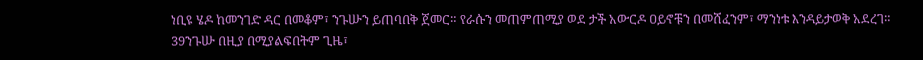ነቢዩ ሄዶ ከመንገድ ዳር በመቆም፣ ንጉሡን ይጠባበቅ ጀመር። የራሱን መጠምጠሚያ ወደ ታች አውርዶ ዐይኖቹን በመሸፈንም፣ ማንነቱ እንዳይታወቅ አደረገ። 39ንጉሡ በዚያ በሚያልፍበትም ጊዜ፣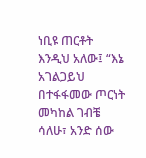ነቢዩ ጠርቶት እንዲህ አለው፤ “እኔ አገልጋይህ በተፋፋመው ጦርነት መካከል ገብቼ ሳለሁ፣ አንድ ሰው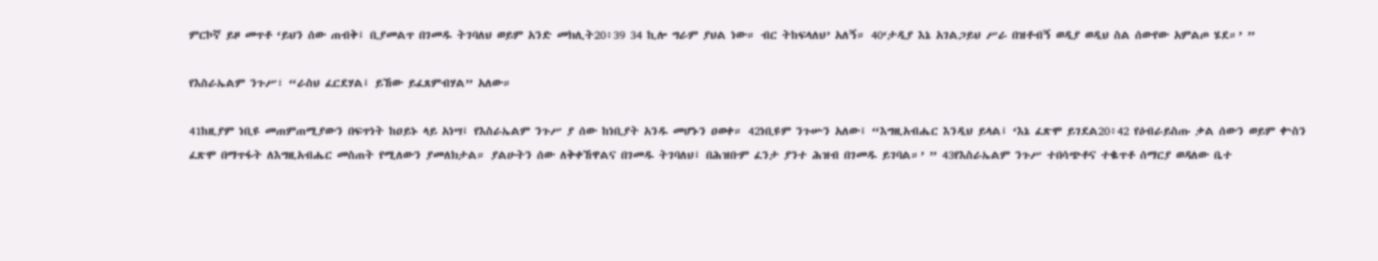ምርኮኛ ይዞ መጥቶ ‘ይህን ሰው ጠብቅ፤ ቢያመልጥ በገመዱ ትገባለህ ወይም አንድ መክሊት20፥39 34 ኪሎ ግራም ያህል ነው። ብር ትከፍላለህ’ አለኝ። 40‘ታዲያ እኔ አገልጋይህ ሥራ በዝቶብኝ ወዲያ ወዲህ ስል ሰውየው አምልጦ ሄደ።’ ”

የእስራኤልም ንጉሥ፣ “ራስህ ፈርደሃል፤ ይኸው ይፈጸምብሃል” አለው።

41ከዚያም ነቢዩ መጠምጠሚያውን በፍጥነት ከዐይኑ ላይ አነሣ፤ የእስራኤልም ንጉሥ ያ ሰው ከነቢያት አንዱ መሆኑን ዐወቀ። 42ነቢዩም ንጉሡን አለው፤ “እግዚአብሔር እንዲህ ይላል፤ ‘እኔ ፈጽሞ ይገደል20፥42 የዕብራይስጡ ቃል ሰውን ወይም ቍስን ፈጽሞ በማጥፋት ለእግዚአብሔር መስጠት የሚለውን ያመለክታል። ያልሁትን ሰው ለቅቀኸዋልና በገመዱ ትገባለህ፤ በሕዝቡም ፈንታ ያንተ ሕዝብ በገመዱ ይገባል።’ ” 43የእስራኤልም ንጉሥ ተበሳጭቶና ተቈጥቶ ሰማርያ ወዳለው ቤተ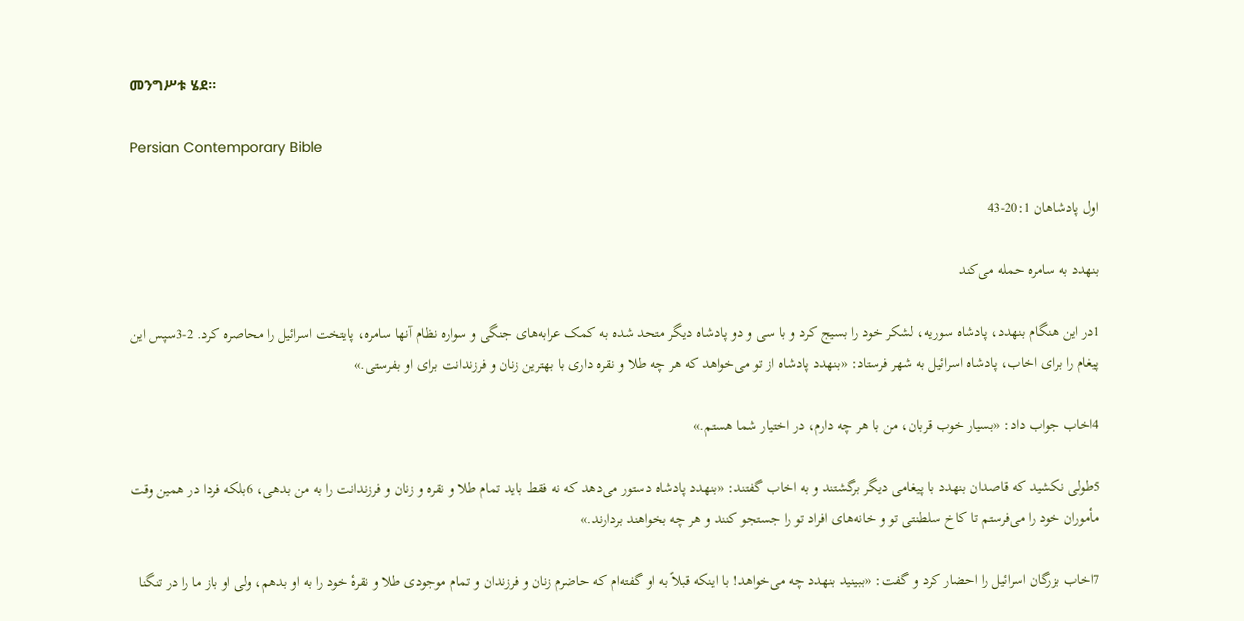መንግሥቱ ሄደ።

Persian Contemporary Bible

اول پادشاهان 20:1-43

بنهدد به سامره حمله می‌كند

1در اين هنگام بنهدد، پادشاه سوريه، لشكر خود را بسيج كرد و با سی و دو پادشاه ديگر متحد شده به كمک عرابه‌های جنگی و سواره نظام آنها سامره، پايتخت اسرائيل را محاصره كرد. 2-3سپس اين پيغام را برای اخاب، پادشاه اسرائيل به شهر فرستاد: «بنهدد پادشاه از تو می‌خواهد كه هر چه طلا و نقره داری با بهترين زنان و فرزندانت برای او بفرستی.»

4اخاب جواب داد: «بسيار خوب قربان، من با هر چه دارم، در اختيار شما هستم.»

5طولی نكشيد كه قاصدان بنهدد با پيغامی ديگر برگشتند و به اخاب گفتند: «بنهدد پادشاه دستور می‌دهد كه نه فقط بايد تمام طلا و نقره و زنان و فرزندانت را به من بدهی، 6بلكه فردا در همين وقت مأموران خود را می‌فرستم تا كاخ سلطنتی تو و خانه‌های افراد تو را جستجو كنند و هر چه بخواهند بردارند.»

7اخاب بزرگان اسرائيل را احضار كرد و گفت: «ببينيد بنهدد چه می‌خواهد! با اينكه قبلاً به او گفته‌ام كه حاضرم زنان و فرزندان و تمام موجودی طلا و نقرهٔ خود را به او بدهم، ولی او باز ما را در تنگنا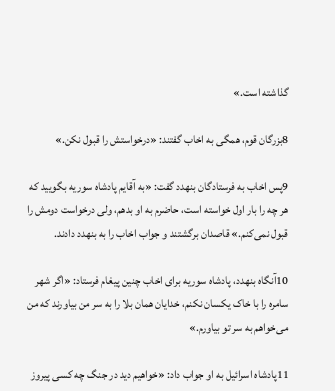گذاشته است.»

8بزرگان قوم، همگی به اخاب گفتند: «درخواستش را قبول نكن.»

9پس اخاب به فرستادگان بنهدد گفت: «به آقايم پادشاه سوريه بگوييد كه هر چه را بار اول خواسته است، حاضرم به او بدهم، ولی درخواست دومش را قبول نمی‌كنم.» قاصدان برگشتند و جواب اخاب را به بنهدد دادند.

10آنگاه بنهدد، پادشاه سوريه برای اخاب چنين پيغام فرستاد: «اگر شهر سامره را با خاک يكسان نكنم، خدايان همان بلا را به سر من بياورند كه من می‌خواهم به سر تو بياورم.»

11پادشاه اسرائيل به او جواب داد: «خواهيم ديد در جنگ چه كسی پيروز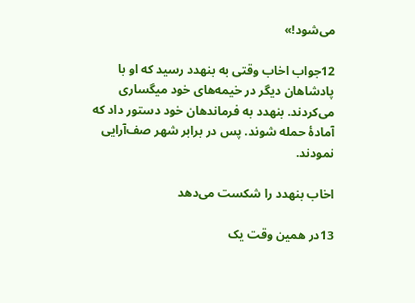می‌شود!»

12جواب اخاب وقتی به بنهدد رسيد كه او با پادشاهان ديگر در خيمه‌های خود ميگساری می‌كردند. بنهدد به فرماندهان خود دستور داد كه آمادهٔ حمله شوند. پس در برابر شهر صف‌آرايی نمودند.

اخاب بنهدد را شكست می‌دهد

13در همين وقت يک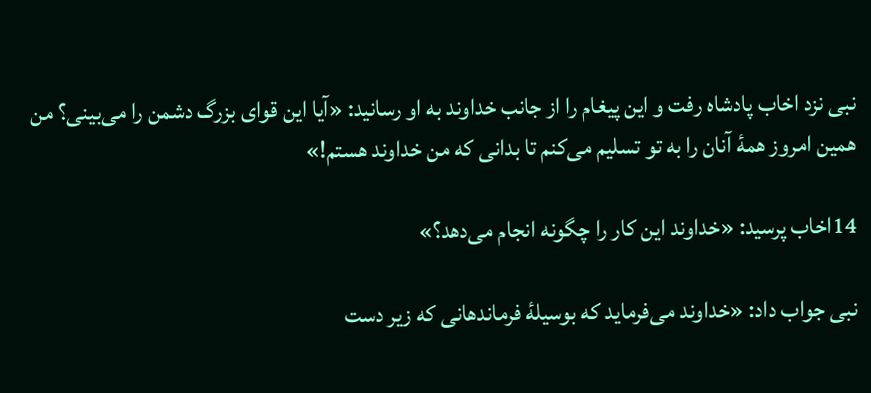نبی نزد اخاب پادشاه رفت و اين پيغام را از جانب خداوند به او رسانيد: «آيا اين قوای بزرگ دشمن را می‌بينی؟ من همين امروز همهٔ آنان را به تو تسليم می‌كنم تا بدانی كه من خداوند هستم!»

14اخاب پرسيد: «خداوند اين كار را چگونه انجام می‌دهد؟»

نبی جواب داد: «خداوند می‌فرمايد كه بوسيلهٔ فرماندهانی كه زير دست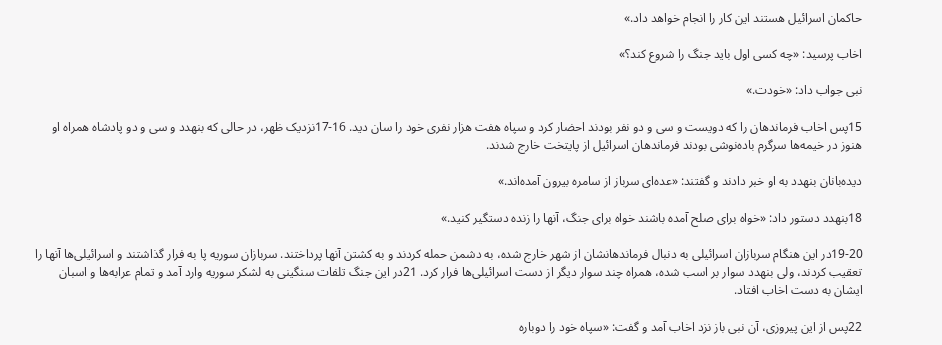حاكمان اسرائيل هستند اين كار را انجام خواهد داد.»

اخاب پرسيد: «چه كسی اول بايد جنگ را شروع كند؟»

نبی جواب داد: «خودت.»

15پس اخاب فرماندهان را كه دويست و سی و دو نفر بودند احضار كرد و سپاه هفت هزار نفری خود را سان ديد. 16-17نزديک ظهر، در حالی که بنهدد و سی و دو پادشاه همراه او هنوز در خيمه‌ها سرگرم باده‌نوشی بودند فرماندهان اسرائيل از پايتخت خارج شدند.

ديده‌بانان بنهدد به او خبر دادند و گفتند: «عده‌ای سرباز از سامره بيرون آمده‌اند.»

18بنهدد دستور داد: «خواه برای صلح آمده باشند خواه برای جنگ، آنها را زنده دستگير كنيد.»

19-20در اين هنگام سربازان اسرائيلی به دنبال فرماندهانشان از شهر خارج شده، به دشمن حمله كردند و به كشتن آنها پرداختند. سربازان سوريه پا به فرار گذاشتند و اسرائیلی‌ها آنها را تعقيب كردند، ولی بنهدد سوار بر اسب شده، همراه چند سوار ديگر از دست اسرائیلی‌ها فرار كرد. 21در اين جنگ تلفات سنگينی به لشكر سوريه وارد آمد و تمام عرابه‌ها و اسبان ايشان به دست اخاب افتاد.

22پس از اين پيروزی، آن نبی باز نزد اخاب آمد و گفت: «سپاه خود را دوباره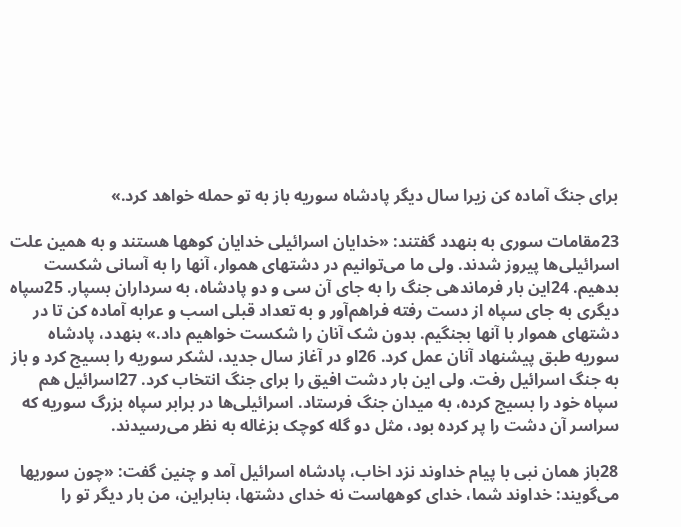برای جنگ آماده كن زيرا سال ديگر پادشاه سوريه باز به تو حمله خواهد كرد.»

23مقامات سوری به بنهدد گفتند: «خدايان اسرائيلی خدايان کوهها هستند و به همين علت اسرائیلی‌ها پيروز شدند. ولی ما می‌توانيم در دشتهای هموار، آنها را به آسانی شكست بدهيم. 24اين بار فرماندهی جنگ را به جای آن سی و دو پادشاه، به سرداران بسپار. 25سپاه ديگری به جای سپاه از دست رفته فراهم‌آور و به تعداد قبلی اسب و عرابه آماده كن تا در دشتهای هموار با آنها بجنگيم. بدون شک آنان را شكست خواهيم داد.» بنهدد، پادشاه سوريه طبق پيشنهاد آنان عمل كرد. 26او در آغاز سال جديد، لشكر سوريه را بسيج كرد و باز به جنگ اسرائيل رفت. ولی اين بار دشت افيق را برای جنگ انتخاب كرد. 27اسرائيل هم سپاه خود را بسيج كرده، به ميدان جنگ فرستاد. اسرائيلی‌ها در برابر سپاه بزرگ سوريه كه سراسر آن دشت را پر كرده بود، مثل دو گله كوچک بزغاله به نظر می‌رسيدند.

28باز همان نبی با پيام خداوند نزد اخاب، پادشاه اسرائيل آمد و چنين گفت: «چون سوريها می‌گويند: خداوند شما، خدای كوههاست نه خدای دشتها، بنابراين، من بار ديگر تو را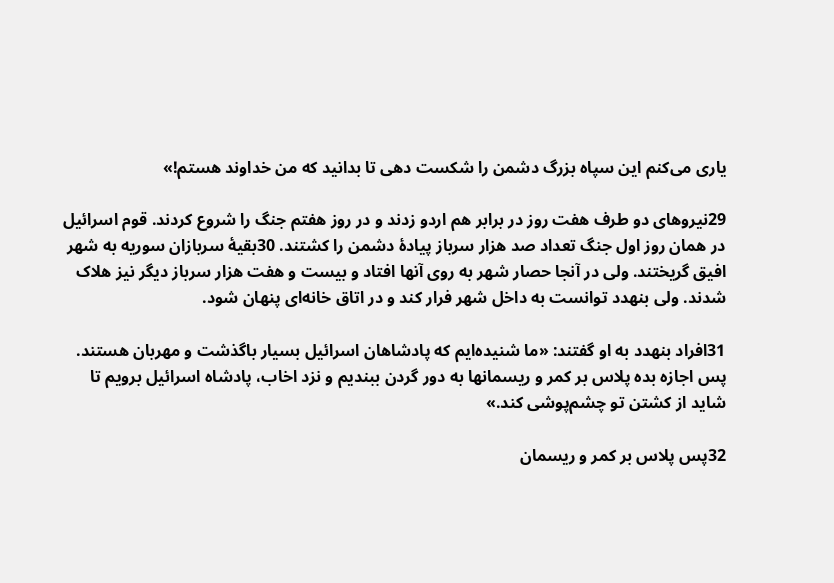ياری می‌كنم اين سپاه بزرگ دشمن را شكست دهی تا بدانيد كه من خداوند هستم!»

29نيروهای دو طرف هفت روز در برابر هم اردو زدند و در روز هفتم جنگ را شروع كردند. قوم اسرائيل در همان روز اول جنگ تعداد صد هزار سرباز پيادهٔ دشمن را كشتند. 30بقيهٔ سربازان سوريه به شهر افيق گريختند. ولی در آنجا حصار شهر به روی آنها افتاد و بيست و هفت هزار سرباز ديگر نيز هلاک شدند. ولی بنهدد توانست به داخل شهر فرار كند و در اتاق خانه‌ای پنهان شود.

31افراد بنهدد به او گفتند: «ما شنيده‌ايم كه پادشاهان اسرائيل بسيار باگذشت و مهربان هستند. پس اجازه بده پلاس بر كمر و ريسمانها به دور گردن ببنديم و نزد اخاب، پادشاه اسرائيل برويم تا شايد از كشتن تو چشم‌پوشی كند.»

32پس پلاس بر كمر و ريسمان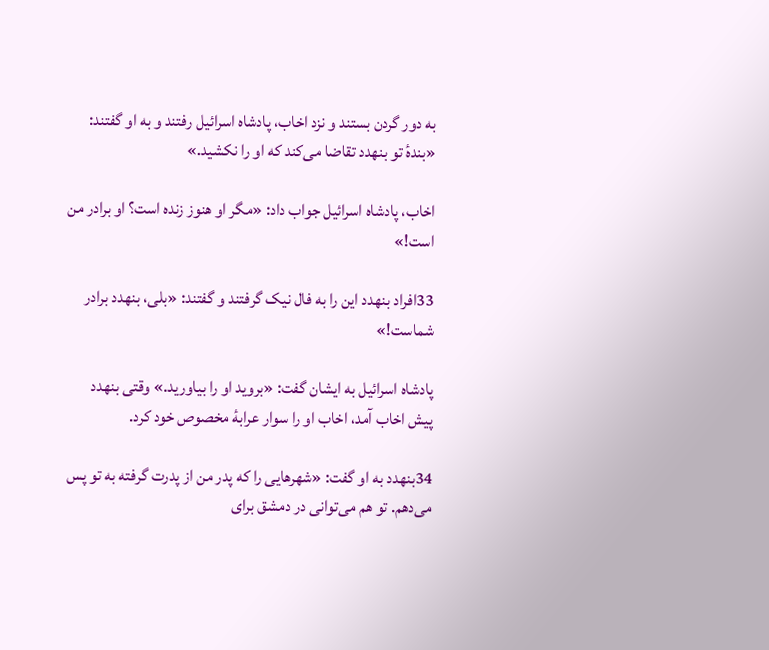به دور گردن بستند و نزد اخاب، پادشاه اسرائيل رفتند و به او گفتند: «بندهٔ تو بنهدد تقاضا می‌كند كه او را نكشيد.»

اخاب، پادشاه اسرائيل جواب داد: «مگر او هنوز زنده است؟ او برادر من است!»

33افراد بنهدد اين را به فال نيک گرفتند و گفتند: «بلی، بنهدد برادر شماست!»

پادشاه اسرائيل به ايشان گفت: «برويد او را بياوريد.» وقتی بنهدد پيش اخاب آمد، اخاب او را سوار عرابهٔ مخصوص خود كرد.

34بنهدد به او گفت: «شهرهايی را كه پدر من از پدرت گرفته به تو پس می‌دهم. تو هم می‌توانی در دمشق برای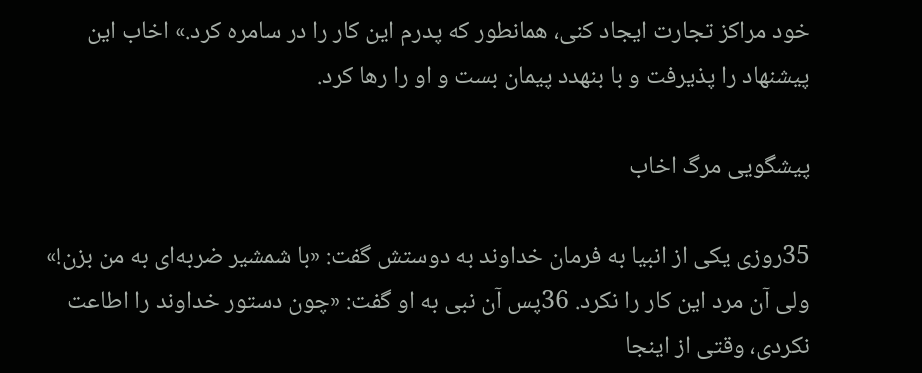خود مراكز تجارت ايجاد كنی، همانطور كه پدرم اين كار را در سامره كرد.» اخاب اين پيشنهاد را پذيرفت و با بنهدد پيمان بست و او را رها كرد.

پيشگويی مرگ اخاب

35روزی يكی از انبيا به فرمان خداوند به دوستش گفت: «با شمشير ضربه‌ای به من بزن!» ولی آن مرد اين كار را نكرد. 36پس آن نبی به او گفت: «چون دستور خداوند را اطاعت نكردی، وقتی از اينجا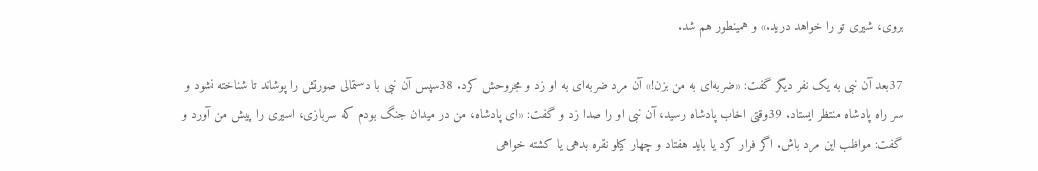بروی، شيری تو را خواهد دريد.» و همينطور هم شد.

37بعد آن نبی به يک نفر ديگر گفت: «ضربه‌ای به من بزن!» آن مرد ضربه‌ای به او زد و مجروحش كرد. 38سپس آن نبی با دستمالی صورتش را پوشاند تا شناخته نشود و سر راه پادشاه منتظر ايستاد. 39وقتی اخاب پادشاه رسيد، آن نبی او را صدا زد و گفت: «ای پادشاه، من در ميدان جنگ بودم كه سربازی، اسيری را پيش من آورد و گفت: مواظب اين مرد باش. اگر فرار كرد يا بايد هفتاد و چهار كيلو نقره بدهی يا كشته خواهی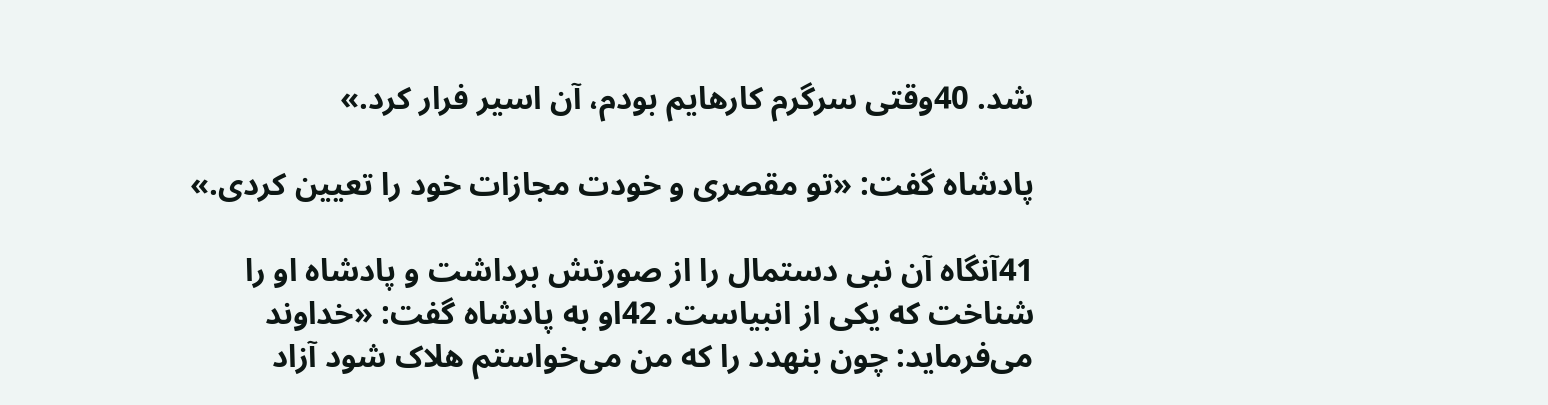شد. 40وقتی سرگرم كارهايم بودم، آن اسير فرار كرد.»

پادشاه گفت: «تو مقصری و خودت مجازات خود را تعيين كردی.»

41آنگاه آن نبی دستمال را از صورتش برداشت و پادشاه او را شناخت كه يكی از انبياست. 42او به پادشاه گفت: «خداوند می‌فرمايد: چون بنهدد را كه من می‌خواستم هلاک شود آزاد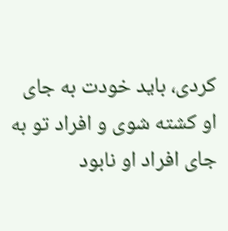كردی، بايد خودت به جای او كشته شوی و افراد تو به جای افراد او نابود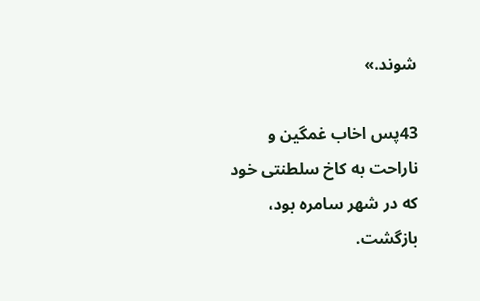شوند.»

43پس اخاب غمگين و ناراحت به كاخ سلطنتی خود كه در شهر سامره بود، بازگشت.